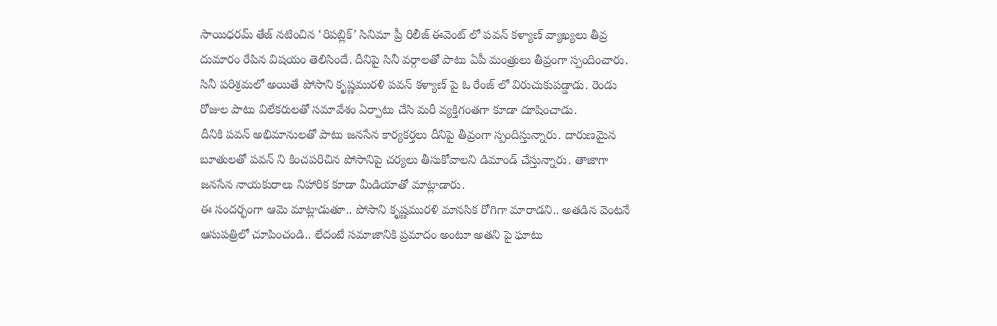సాయిధరమ్ తేజ్ నటించిన ‘రిపబ్లిక్’ సినిమా ప్రీ రిలీజ్ ఈవెంట్ లో పవన్ కళ్యాణ్ వ్యాఖ్యలు తీవ్ర దుమారం రేపిన విషయం తెలిసిందే. దీనిపై సినీ వర్గాలతో పాటు ఏపీ మంత్రులు తీవ్రంగా స్పందించారు. సినీ పరిశ్రమలో అయితే పోసాని కృష్ణమురళి పవన్ కళ్యాణ్ పై ఓ రేంజ్ లో విరుచుకుపడ్డాడు. రెండు రోజుల పాటు విలేకరులతో సమావేశం ఏర్పాటు చేసి మరీ వ్యక్తిగంతగా కూడా దూషించాడు.
దీనికి పవన్ అభిమానులతో పాటు జనసేన కార్యకర్తలు దీనిపై తీవ్రంగా స్పందిస్తున్నారు. దారుణమైన బూతులతో పవన్ ని కించపరిచిన పోసానిపై చర్యలు తీసుకోవాలని డిమాండ్ చేస్తున్నారు. తాజాగా జనసేన నాయకురాలు నిహారిక కూడా మీడియాతో మాట్లాడారు.
ఈ సందర్భంగా ఆమె మాట్లాడుతూ.. పోసాని కృష్ణమురళి మానసిక రోగిగా మారాడని.. అతడిన వెంటనే ఆసుపత్రిలో చూపించండి.. లేదంటే సమాజానికి ప్రమాదం అంటూ అతని పై ఘాటు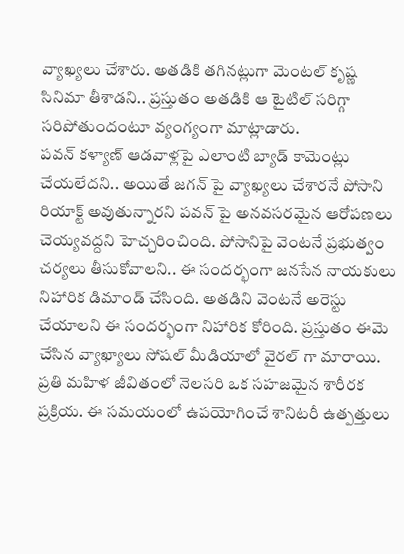వ్యాఖ్యలు చేశారు. అతడికి తగినట్లుగా మెంటల్ కృష్ణ సినిమా తీశాడని.. ప్రస్తుతం అతడికి ఆ టైటిల్ సరిగ్గా సరిపోతుందంటూ వ్యంగ్యంగా మాట్లాడారు.
పవన్ కళ్యాణ్ ఆడవాళ్లపై ఎలాంటి బ్యాడ్ కామెంట్లు చేయలేదని.. అయితే జగన్ పై వ్యాఖ్యలు చేశారనే పోసాని రియాక్ట్ అవుతున్నారని పవన్ పై అనవసరమైన ఆరోపణలు చెయ్యవద్దని హెచ్చరించింది. పోసానిపై వెంటనే ప్రభుత్వం చర్యలు తీసుకోవాలని.. ఈ సందర్భంగా జనసేన నాయకులు నిహారిక డిమాండ్ చేసింది. అతడిని వెంటనే అరెస్టు చేయాలని ఈ సందర్భంగా నిహారిక కోరింది. ప్రస్తుతం ఈమె చేసిన వ్యాఖ్యాలు సోషల్ మీడియాలో వైరల్ గా మారాయి.
ప్రతి మహిళ జీవితంలో నెలసరి ఒక సహజమైన శారీరక ప్రక్రియ. ఈ సమయంలో ఉపయోగించే శానిటరీ ఉత్పత్తులు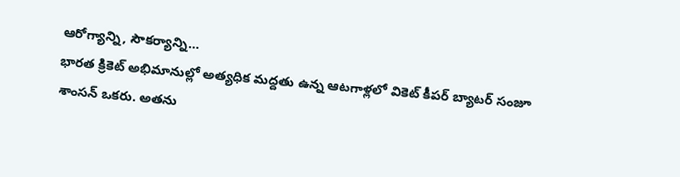ఆరోగ్యాన్ని, సౌకర్యాన్ని…
భారత క్రికెట్ అభిమానుల్లో అత్యధిక మద్దతు ఉన్న ఆటగాళ్లలో వికెట్ కీపర్ బ్యాటర్ సంజూ శాంసన్ ఒకరు. అతను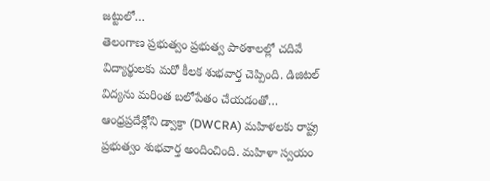జట్టులో…
తెలంగాణ ప్రభుత్వం ప్రభుత్వ పాఠశాలల్లో చదివే విద్యార్థులకు మరో కీలక శుభవార్త చెప్పింది. డిజిటల్ విద్యను మరింత బలోపేతం చేయడంతో…
ఆంధ్రప్రదేశ్లోని డ్వాక్రా (DWCRA) మహిళలకు రాష్ట్ర ప్రభుత్వం శుభవార్త అందించింది. మహిళా స్వయం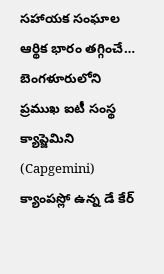సహాయక సంఘాల ఆర్థిక భారం తగ్గించే…
బెంగళూరులోని ప్రముఖ ఐటీ సంస్థ క్యాప్జెమిని (Capgemini) క్యాంపస్లో ఉన్న డే కేర్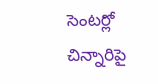సెంటర్లో చిన్నారిపై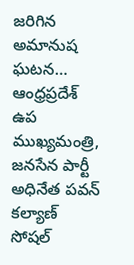జరిగిన అమానుష ఘటన…
ఆంధ్రప్రదేశ్ ఉప ముఖ్యమంత్రి, జనసేన పార్టీ అధినేత పవన్ కల్యాణ్ సోషల్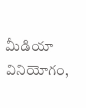మీడియా వినియోగం,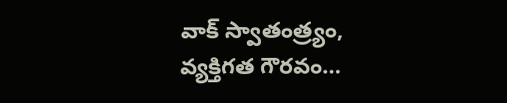వాక్ స్వాతంత్ర్యం, వ్యక్తిగత గౌరవం…